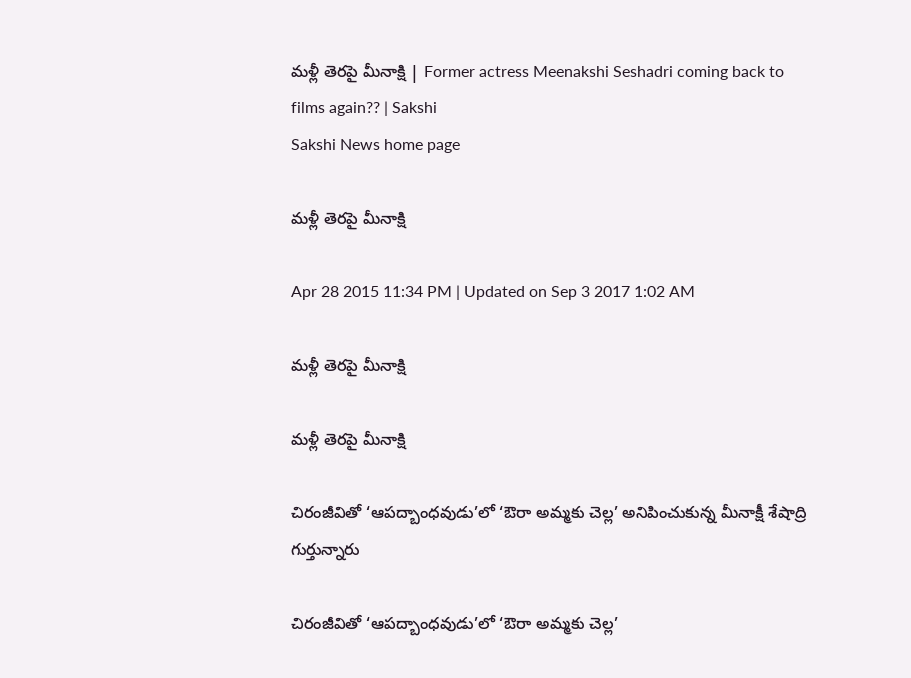మళ్లీ తెరపై మీనాక్షి | Former actress Meenakshi Seshadri coming back to films again?? | Sakshi
Sakshi News home page

మళ్లీ తెరపై మీనాక్షి

Apr 28 2015 11:34 PM | Updated on Sep 3 2017 1:02 AM

మళ్లీ తెరపై మీనాక్షి

మళ్లీ తెరపై మీనాక్షి

చిరంజీవితో ‘ఆపద్బాంధవుడు’లో ‘ఔరా అమ్మకు చెల్ల’ అనిపించుకున్న మీనాక్షీ శేషాద్రి గుర్తున్నారు

చిరంజీవితో ‘ఆపద్బాంధవుడు’లో ‘ఔరా అమ్మకు చెల్ల’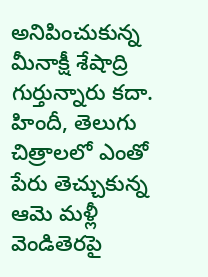అనిపించుకున్న మీనాక్షీ శేషాద్రి గుర్తున్నారు కదా. హిందీ, తెలుగు చిత్రాలలో ఎంతో పేరు తెచ్చుకున్న ఆమె మళ్లీ వెండితెరపై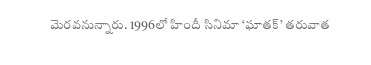మెరవనున్నారు. 1996లో హిందీ సినిమా ‘ఘాతక్’ తరువాత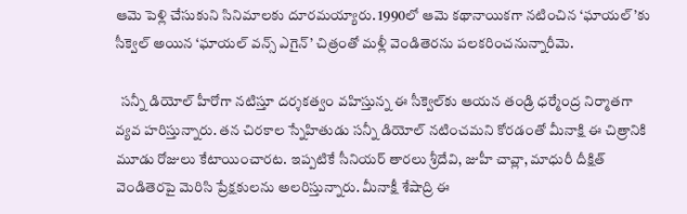ఆమె పెళ్లి చేసుకుని సినిమాలకు దూరమయ్యారు. 1990లో ఆమె కథానాయికగా నటించిన ‘ఘాయల్’కు సీక్వెల్ అయిన ‘ఘాయల్ వన్స్ ఎగైన్’ చిత్రంతో మళ్లీ వెండితెరను పలకరించనున్నారీమె.

  సన్నీ డియోల్ హీరోగా నటిస్తూ దర్శకత్వం వహిస్తున్న ఈ సీక్వెల్‌కు ఆయన తండ్రి ధర్మేంద్ర నిర్మాతగా వ్యవ హరిస్తున్నారు. తన చిరకాల స్నేహితుడు సన్నీ డియోల్ నటించమని కోరడంతో మీనాక్షి ఈ చిత్రానికి మూడు రోజులు కేటాయించారట. ఇప్పటికే సీనియర్ తారలు శ్రీదేవి, జుహీ చావ్లా, మాధురీ దీక్షిత్ వెండితెరపై మెరిసి ప్రేక్షకులను అలరిస్తున్నారు. మీనాక్షీ శేషాద్రి ఈ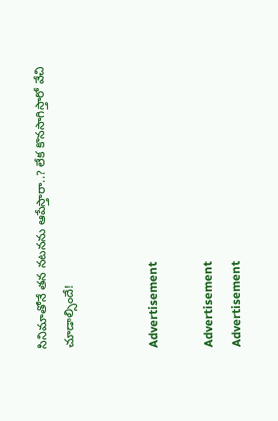సినిమాతోనే తన నటనను ఆపేస్తారా..? లేక కొనసాగిస్తారో వేచి చూడాల్సిందే!


Advertisement

Advertisement
Advertisement